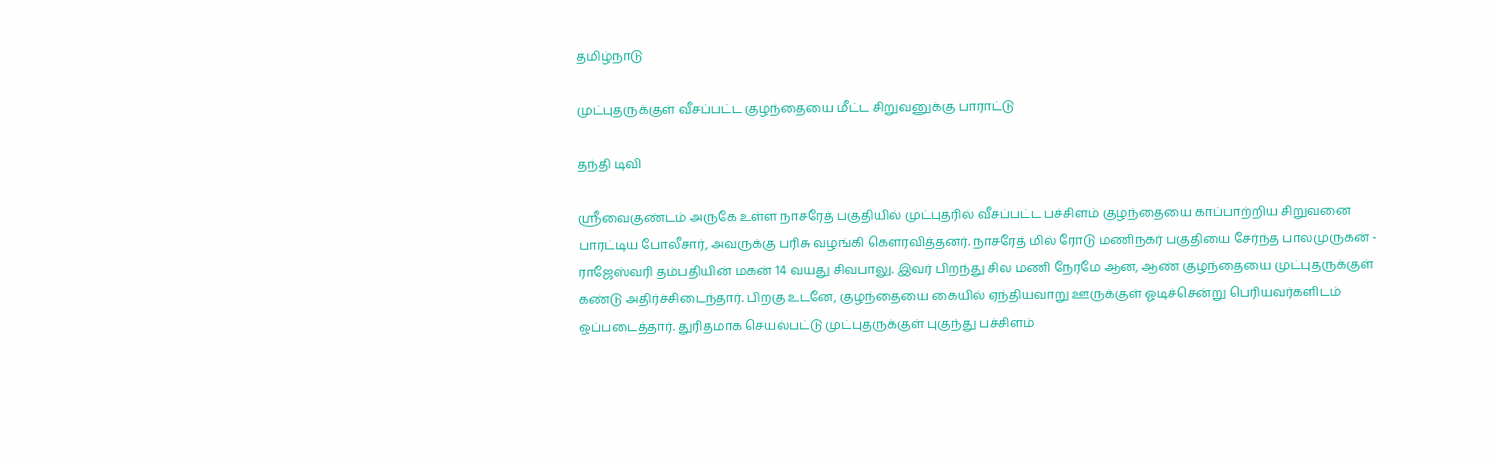தமிழ்நாடு

முட்புதருக்குள் வீசப்பட்ட குழந்தையை மீட்ட சிறுவனுக்கு பாராட்டு

தந்தி டிவி

ஸ்ரீவைகுண்டம் அருகே உள்ள நாசரேத் பகுதியில் முட்புதரில் வீசப்பட்ட பச்சிளம் குழந்தையை காப்பாற்றிய சிறுவனை பாரட்டிய போலீசார், அவருக்கு பரிசு வழங்கி கௌரவித்தனர். நாசரேத் மில் ரோடு மணிநகர் பகுதியை சேர்ந்த பாலமுருகன் - ராஜேஸ்வரி தம்பதியின் மகன் 14 வயது சிவபாலு. இவர் பிறந்து சில மணி நேரமே ஆன, ஆண் குழந்தையை முட்புதருக்குள் கண்டு அதிர்ச்சிடைந்தார். பிறகு உடனே, குழந்தையை கையில் ஏந்தியவாறு ஊருக்குள் ஓடிச்சென்று பெரியவர்களிடம் ஒப்படைத்தார். துரிதமாக செயல்பட்டு முட்புதருக்குள் புகுந்து பச்சிளம்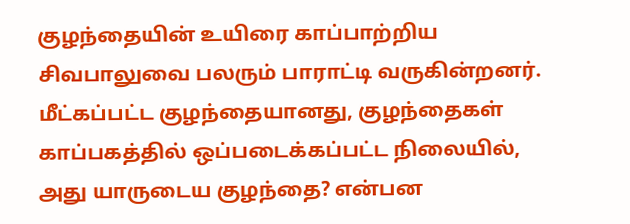குழந்தையின் உயிரை காப்பாற்றிய சிவபாலுவை பலரும் பாராட்டி வருகின்றனர். மீட்கப்பட்ட குழந்தையானது, குழந்தைகள் காப்பகத்தில் ஒப்படைக்கப்பட்ட நிலையில், அது யாருடைய குழந்தை? என்பன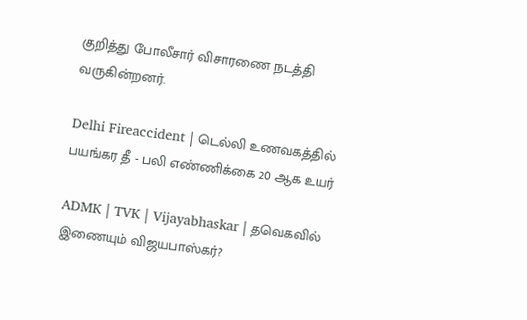குறித்து போலீசார் விசாரணை நடத்தி வருகின்றனர்.

Delhi Fireaccident | டெல்லி உணவகத்தில் பயங்கர தீ - பலி எண்ணிக்கை 20 ஆக உயர்

ADMK | TVK | Vijayabhaskar | தவெகவில் இணையும் விஜயபாஸ்கர்?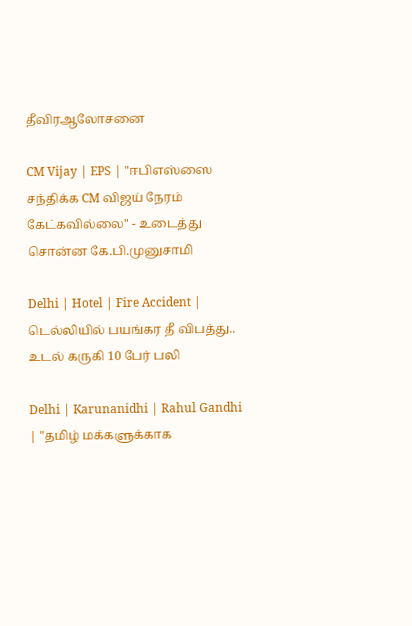தீவிரஆலோசனை

CM Vijay | EPS | "ஈபிஎஸ்ஸை சந்திக்க CM விஜய் நேரம் கேட்கவில்லை" - உடைத்து சொன்ன கே.பி.முனுசாமி

Delhi | Hotel | Fire Accident | டெல்லியில் பயங்கர தீ விபத்து.. உடல் கருகி 10 பேர் பலி

Delhi | Karunanidhi | Rahul Gandhi | "தமிழ் மக்களுக்காக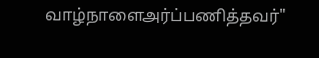வாழ்நாளைஅர்ப்பணித்தவர்"